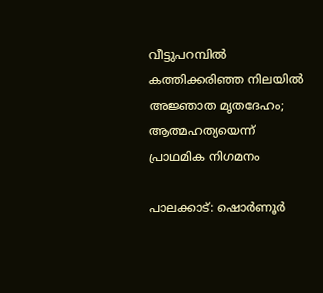വീട്ടുപറമ്പിൽ കത്തിക്കരിഞ്ഞ നിലയിൽ അജ്ഞാത മൃതദേഹം; ആത്മഹത്യയെന്ന് പ്രാഥമിക നിഗമനം

പാലക്കാട്: ഷൊർണൂർ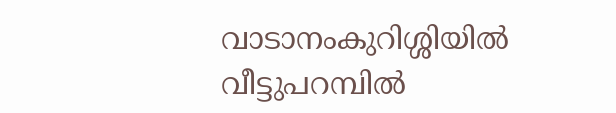വാടാനംകുറിശ്ശിയിൽ വീട്ടുപറമ്പിൽ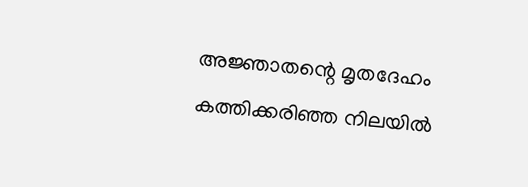അജ്ഞാതന്റെ മൃതദേഹം കത്തിക്കരിഞ്ഞ നിലയിൽ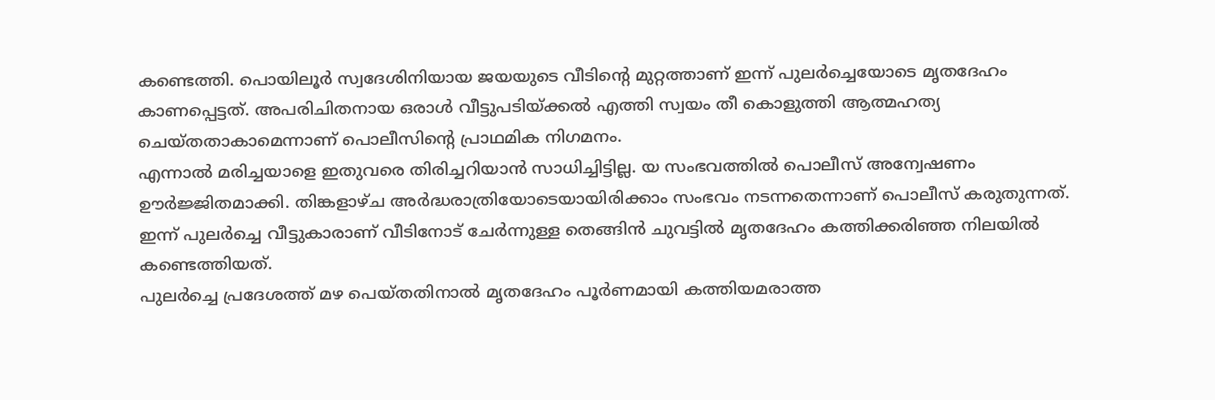കണ്ടെത്തി. പൊയിലൂർ സ്വദേശിനിയായ ജയയുടെ വീടിന്റെ മുറ്റത്താണ് ഇന്ന് പുലർച്ചെയോടെ മൃതദേഹം കാണപ്പെട്ടത്. അപരിചിതനായ ഒരാൾ വീട്ടുപടിയ്ക്കൽ എത്തി സ്വയം തീ കൊളുത്തി ആത്മഹത്യ ചെയ്തതാകാമെന്നാണ് പൊലീസിന്റെ പ്രാഥമിക നിഗമനം.
എന്നാൽ മരിച്ചയാളെ ഇതുവരെ തിരിച്ചറിയാൻ സാധിച്ചിട്ടില്ല. യ സംഭവത്തിൽ പൊലീസ് അന്വേഷണം ഊർജ്ജിതമാക്കി. തിങ്കളാഴ്ച അർദ്ധരാത്രിയോടെയായിരിക്കാം സംഭവം നടന്നതെന്നാണ് പൊലീസ് കരുതുന്നത്. ഇന്ന് പുലർച്ചെ വീട്ടുകാരാണ് വീടിനോട് ചേർന്നുള്ള തെങ്ങിൻ ചുവട്ടിൽ മൃതദേഹം കത്തിക്കരിഞ്ഞ നിലയിൽ കണ്ടെത്തിയത്.
പുലർച്ചെ പ്രദേശത്ത് മഴ പെയ്തതിനാൽ മൃതദേഹം പൂർണമായി കത്തിയമരാത്ത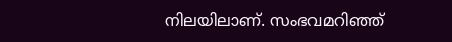നിലയിലാണ്. സംഭവമറിഞ്ഞ്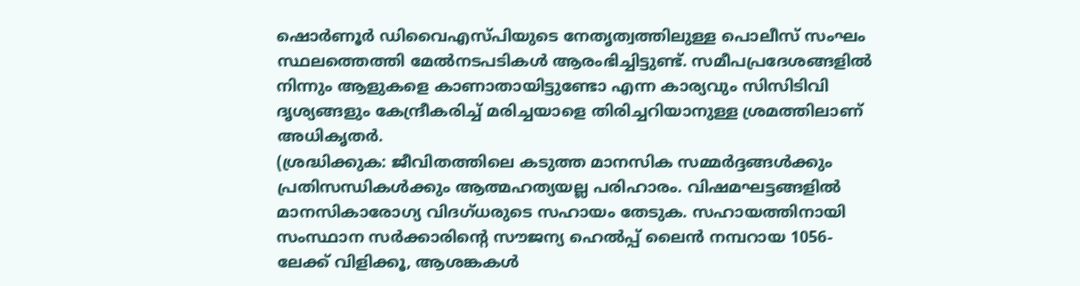ഷൊർണൂർ ഡിവൈഎസ്പിയുടെ നേതൃത്വത്തിലുള്ള പൊലീസ് സംഘം സ്ഥലത്തെത്തി മേൽനടപടികൾ ആരംഭിച്ചിട്ടുണ്ട്. സമീപപ്രദേശങ്ങളിൽ നിന്നും ആളുകളെ കാണാതായിട്ടുണ്ടോ എന്ന കാര്യവും സിസിടിവി ദൃശ്യങ്ങളും കേന്ദ്രീകരിച്ച് മരിച്ചയാളെ തിരിച്ചറിയാനുള്ള ശ്രമത്തിലാണ് അധികൃതർ.
(ശ്രദ്ധിക്കുക: ജീവിതത്തിലെ കടുത്ത മാനസിക സമ്മർദ്ദങ്ങൾക്കും പ്രതിസന്ധികൾക്കും ആത്മഹത്യയല്ല പരിഹാരം. വിഷമഘട്ടങ്ങളിൽ മാനസികാരോഗ്യ വിദഗ്ധരുടെ സഹായം തേടുക. സഹായത്തിനായി സംസ്ഥാന സർക്കാരിന്റെ സൗജന്യ ഹെൽപ്പ് ലൈൻ നമ്പറായ 1056-ലേക്ക് വിളിക്കൂ, ആശങ്കകൾ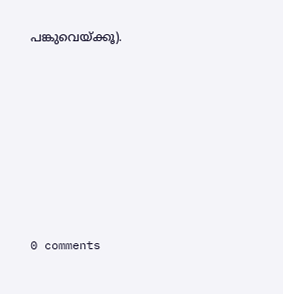പങ്കുവെയ്ക്കൂ).











0 comments